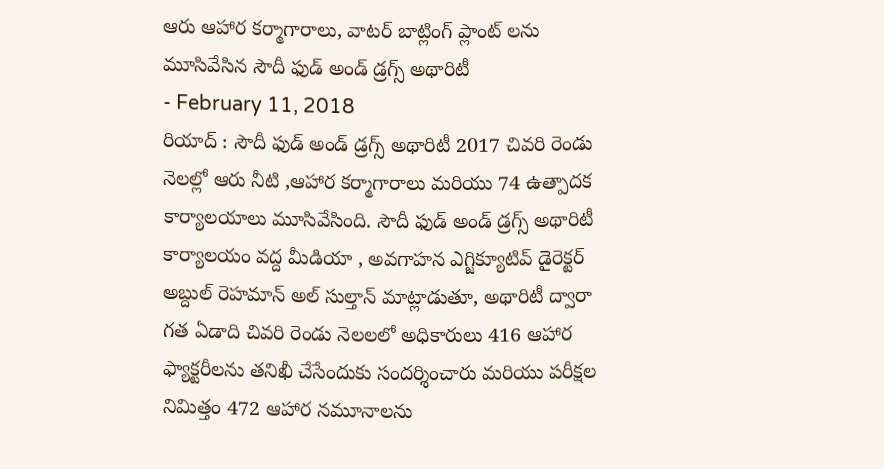ఆరు ఆహార కర్మాగారాలు, వాటర్ బాట్లింగ్ ప్లాంట్ లను మూసివేసిన సౌదీ ఫుడ్ అండ్ డ్రగ్స్ అథారిటీ
- February 11, 2018
రియాద్ : సౌదీ ఫుడ్ అండ్ డ్రగ్స్ అథారిటీ 2017 చివరి రెండు నెలల్లో ఆరు నీటి ,ఆహార కర్మాగారాలు మరియు 74 ఉత్పాదక కార్యాలయాలు మూసివేసింది. సౌదీ ఫుడ్ అండ్ డ్రగ్స్ అథారిటీ కార్యాలయం వద్ద మీడియా , అవగాహన ఎగ్జిక్యూటివ్ డైరెక్టర్ అబ్దుల్ రెహమాన్ అల్ సుల్తాన్ మాట్లాడుతూ, అథారిటీ ద్వారా గత ఏడాది చివరి రెండు నెలలలో అధికారులు 416 ఆహార ఫ్యాక్టరీలను తనిఖీ చేసేందుకు సందర్శించారు మరియు పరీక్షల నిమిత్తం 472 ఆహార నమూనాలను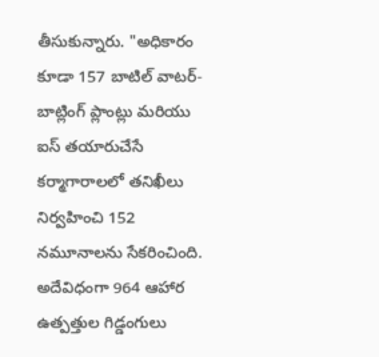తీసుకున్నారు. "అధికారం కూడా 157 బాటిల్ వాటర్-బాట్లింగ్ ప్లాంట్లు మరియు ఐస్ తయారుచేసే కర్మాగారాలలో తనిఖీలు నిర్వహించి 152 నమూనాలను సేకరించింది. అదేవిధంగా 964 ఆహార ఉత్పత్తుల గిడ్డంగులు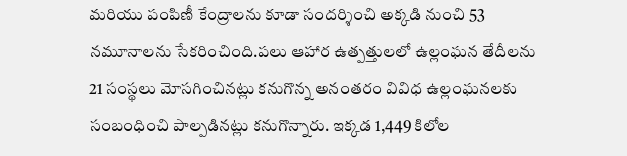మరియు పంపిణీ కేంద్రాలను కూడా సందర్శించి అక్కడి నుంచి 53 నమూనాలను సేకరించింది.పలు ఆహార ఉత్పత్తులలో ఉల్లంఘన తేదీలను 21 సంస్థలు మోసగించినట్లు కనుగొన్న అనంతరం వివిధ ఉల్లంఘనలకు సంబంధించి పాల్పడినట్లు కనుగొన్నారు. ఇక్కడ 1,449 కిలోల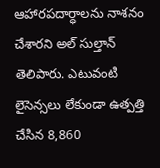ఆహారపదార్ధాలను నాశనం చేశారని అల్ సుల్తాన్ తెలిపారు. ఎటువంటి లైసెన్సలు లేకుండా ఉత్పత్తి చేసిన 8,860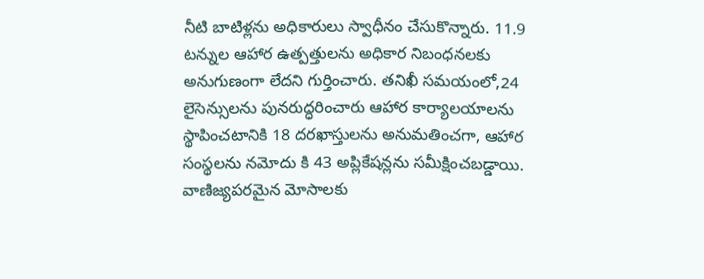నీటి బాటిళ్లను అధికారులు స్వాధీనం చేసుకొన్నారు. 11.9 టన్నుల ఆహార ఉత్పత్తులను అధికార నిబంధనలకు అనుగుణంగా లేదని గుర్తించారు. తనిఖీ సమయంలో,24 లైసెన్సులను పునరుద్ధరించారు ఆహార కార్యాలయాలను స్థాపించటానికి 18 దరఖాస్తులను అనుమతించగా, ఆహార సంస్థలను నమోదు కి 43 అప్లికేషన్లను సమీక్షించబడ్డాయి. వాణిజ్యపరమైన మోసాలకు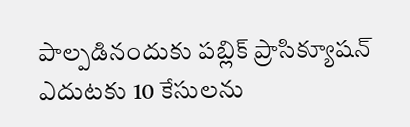పాల్పడినందుకు పబ్లిక్ ప్రాసిక్యూషన్ ఎదుటకు 10 కేసులను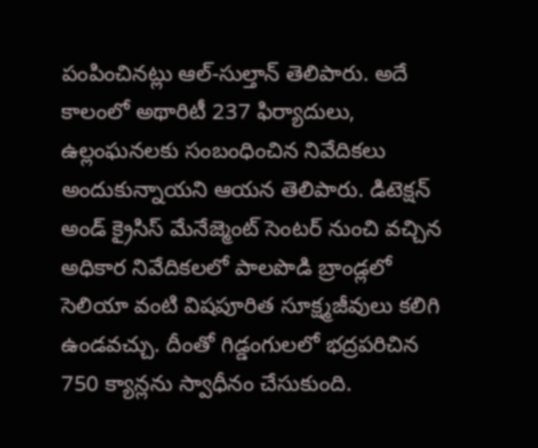పంపించినట్లు ఆల్-సుల్తాన్ తెలిపారు. అదే కాలంలో అథారిటీ 237 ఫిర్యాదులు, ఉల్లంఘనలకు సంబంధించిన నివేదికలు అందుకున్నాయని ఆయన తెలిపారు. డిటెక్షన్ అండ్ క్రైసిస్ మేనేజ్మెంట్ సెంటర్ నుంచి వచ్చిన అధికార నివేదికలలో పాలపొడి బ్రాండ్లలో సెలియా వంటి విషపూరిత సూక్ష్మజీవులు కలిగి ఉండవచ్చు. దీంతో గిడ్డంగులలో భద్రపరిచిన 750 క్యాన్లను స్వాధీనం చేసుకుంది.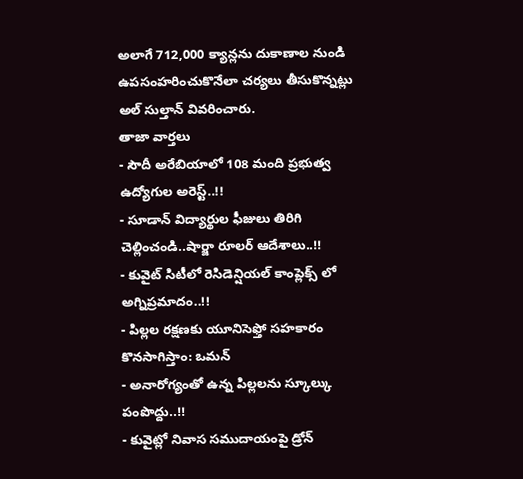అలాగే 712,000 క్యాన్లను దుకాణాల నుండి ఉపసంహరించుకొనేలా చర్యలు తీసుకొన్నట్లు అల్ సుల్తాన్ వివరించారు.
తాజా వార్తలు
- సౌదీ అరేబియాలో 108 మంది ప్రభుత్వ ఉద్యోగుల అరెస్ట్..!!
- సూడాన్ విద్యార్థుల ఫీజులు తిరిగి చెల్లించండి..షార్జా రూలర్ ఆదేశాలు..!!
- కువైట్ సిటీలో రెసిడెన్షియల్ కాంప్లెక్స్ లో అగ్నిప్రమాదం..!!
- పిల్లల రక్షణకు యూనిసెఫ్తో సహకారం కొనసాగిస్తాం: ఒమన్
- అనారోగ్యంతో ఉన్న పిల్లలను స్కూల్కు పంపొద్దు..!!
- కువైట్లో నివాస సముదాయంపై డ్రోన్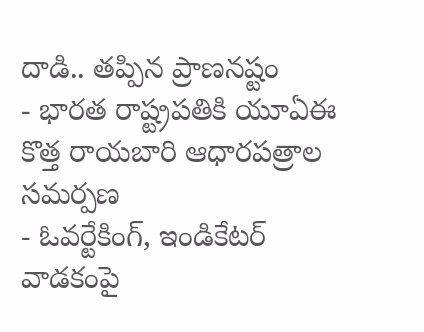దాడి.. తప్పిన ప్రాణనష్టం
- భారత రాష్ట్రపతికి యూఏఈ కొత్త రాయబారి ఆధారపత్రాల సమర్పణ
- ఓవర్టేకింగ్, ఇండికేటర్ వాడకంపై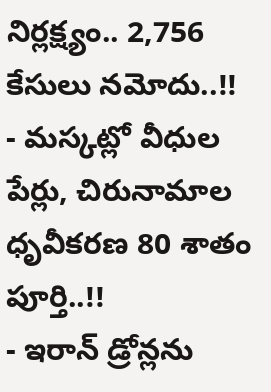నిర్లక్ష్యం.. 2,756 కేసులు నమోదు..!!
- మస్కట్లో వీధుల పేర్లు, చిరునామాల ధృవీకరణ 80 శాతం పూర్తి..!!
- ఇరాన్ డ్రోన్లను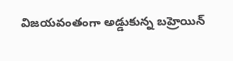విజయవంతంగా అడ్డుకున్న బహ్రెయిన్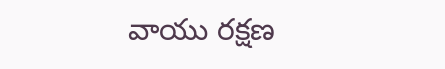వాయు రక్షణ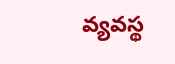వ్యవస్థ